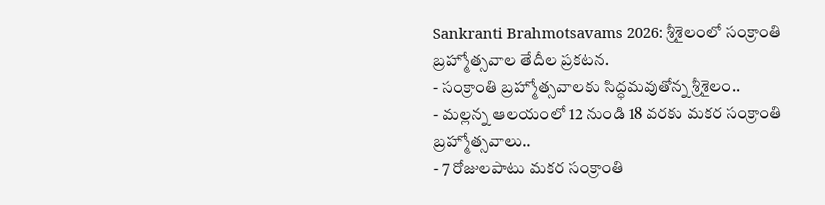Sankranti Brahmotsavams 2026: శ్రీశైలంలో సంక్రాంతి బ్రహ్మోత్సవాల తేదీల ప్రకటన.
- సంక్రాంతి బ్రహ్మోత్సవాలకు సిద్ధమవుతోన్న శ్రీశైలం..
- మల్లన్న ఆలయంలో 12 నుండి 18 వరకు మకర సంక్రాంతి బ్రహ్మోత్సవాలు..
- 7 రోజులపాటు మకర సంక్రాంతి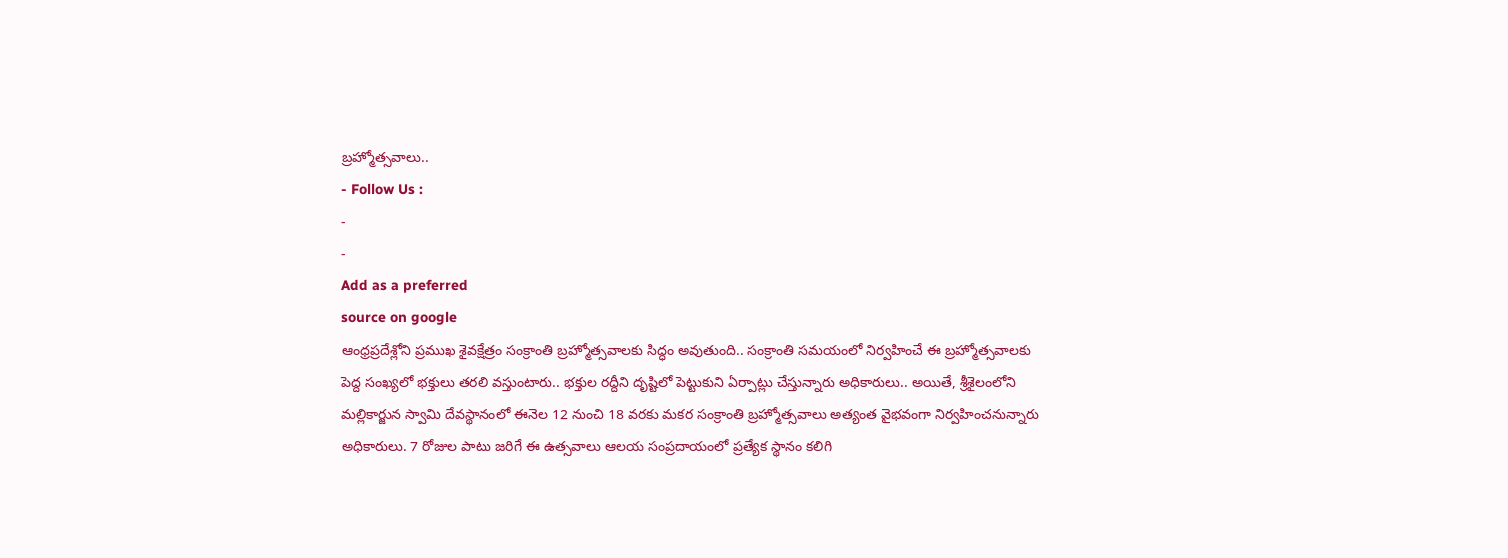బ్రహ్మోత్సవాలు..
- Follow Us :
-
-
Add as a preferred
source on google
ఆంధ్రప్రదేశ్లోని ప్రముఖ శైవక్షేత్రం సంక్రాంతి బ్రహ్మోత్సవాలకు సిద్ధం అవుతుంది.. సంక్రాంతి సమయంలో నిర్వహించే ఈ బ్రహ్మోత్సవాలకు పెద్ద సంఖ్యలో భక్తులు తరలి వస్తుంటారు.. భక్తుల రద్దీని దృష్టిలో పెట్టుకుని ఏర్పాట్లు చేస్తున్నారు అధికారులు.. అయితే, శ్రీశైలంలోని మల్లికార్జున స్వామి దేవస్థానంలో ఈనెల 12 నుంచి 18 వరకు మకర సంక్రాంతి బ్రహ్మోత్సవాలు అత్యంత వైభవంగా నిర్వహించనున్నారు అధికారులు. 7 రోజుల పాటు జరిగే ఈ ఉత్సవాలు ఆలయ సంప్రదాయంలో ప్రత్యేక స్థానం కలిగి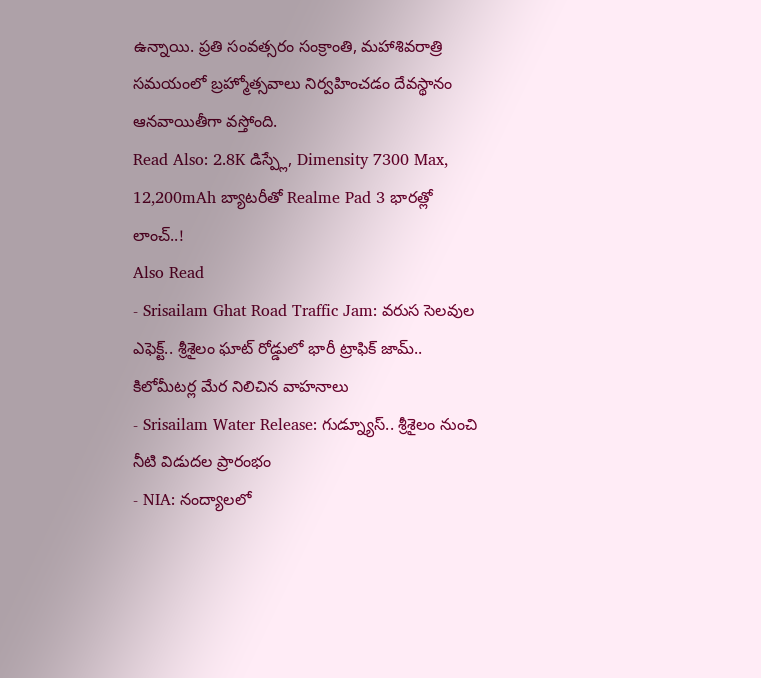ఉన్నాయి. ప్రతి సంవత్సరం సంక్రాంతి, మహాశివరాత్రి సమయంలో బ్రహ్మోత్సవాలు నిర్వహించడం దేవస్థానం ఆనవాయితీగా వస్తోంది.
Read Also: 2.8K డిస్ప్లే, Dimensity 7300 Max, 12,200mAh బ్యాటరీతో Realme Pad 3 భారత్లో లాంచ్..!
Also Read
- Srisailam Ghat Road Traffic Jam: వరుస సెలవుల ఎఫెక్ట్.. శ్రీశైలం ఘాట్ రోడ్డులో భారీ ట్రాఫిక్ జామ్.. కిలోమీటర్ల మేర నిలిచిన వాహనాలు
- Srisailam Water Release: గుడ్న్యూస్.. శ్రీశైలం నుంచి నీటి విడుదల ప్రారంభం
- NIA: నంద్యాలలో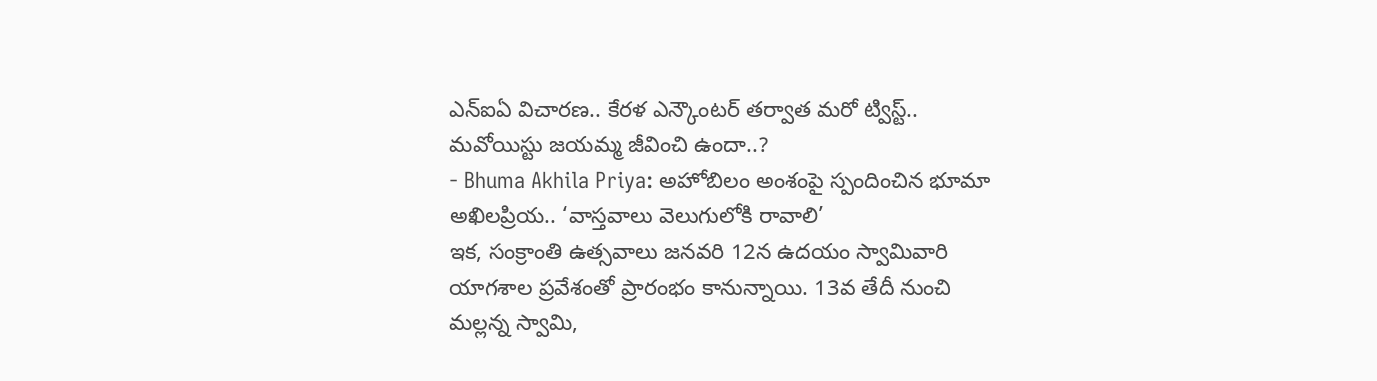ఎన్ఐఏ విచారణ.. కేరళ ఎన్కౌంటర్ తర్వాత మరో ట్విస్ట్.. మవోయిస్టు జయమ్మ జీవించి ఉందా..?
- Bhuma Akhila Priya: అహోబిలం అంశంపై స్పందించిన భూమా అఖిలప్రియ.. ‘వాస్తవాలు వెలుగులోకి రావాలి’
ఇక, సంక్రాంతి ఉత్సవాలు జనవరి 12న ఉదయం స్వామివారి యాగశాల ప్రవేశంతో ప్రారంభం కానున్నాయి. 13వ తేదీ నుంచి మల్లన్న స్వామి,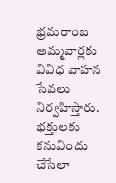భ్రమరాంబ అమ్మవార్లకు వివిధ వాహన సేవలు నిర్వహిస్తారు. భక్తులకు కనువిందు చేసేలా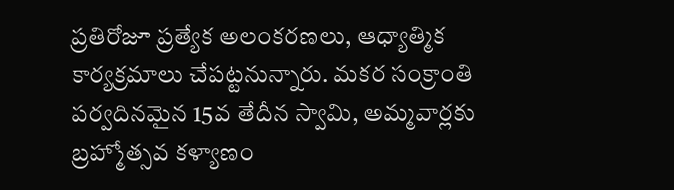ప్రతిరోజూ ప్రత్యేక అలంకరణలు, ఆధ్యాత్మిక కార్యక్రమాలు చేపట్టనున్నారు. మకర సంక్రాంతి పర్వదినమైన 15వ తేదీన స్వామి, అమ్మవార్లకు బ్రహ్మోత్సవ కళ్యాణం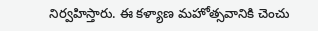నిర్వహిస్తారు. ఈ కళ్యాణ మహోత్సవానికి చెంచు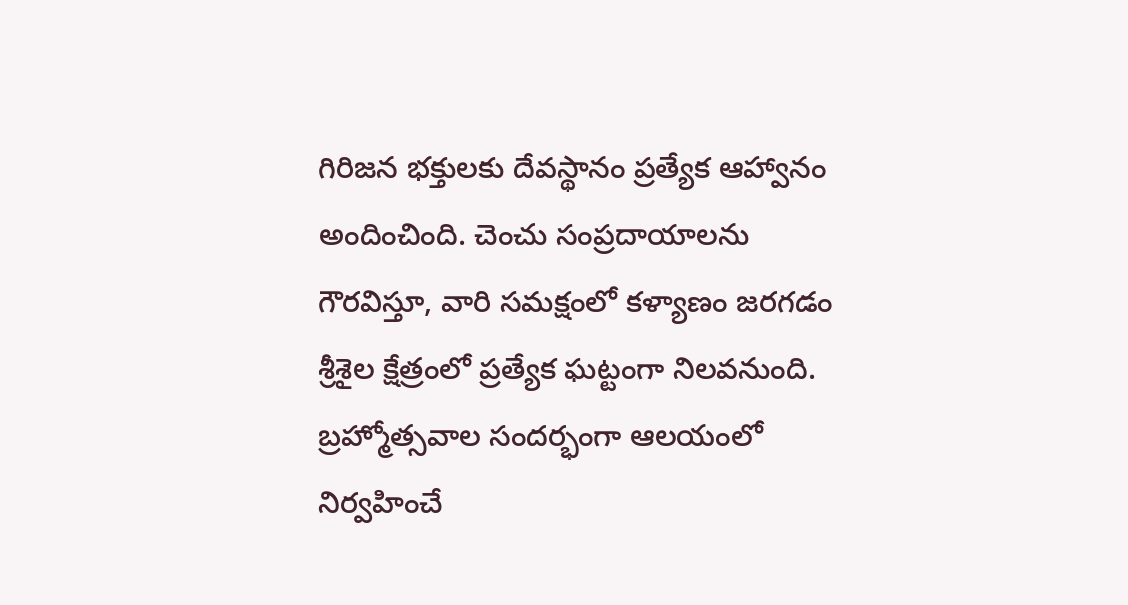గిరిజన భక్తులకు దేవస్థానం ప్రత్యేక ఆహ్వానం అందించింది. చెంచు సంప్రదాయాలను గౌరవిస్తూ, వారి సమక్షంలో కళ్యాణం జరగడం శ్రీశైల క్షేత్రంలో ప్రత్యేక ఘట్టంగా నిలవనుంది.
బ్రహ్మోత్సవాల సందర్భంగా ఆలయంలో నిర్వహించే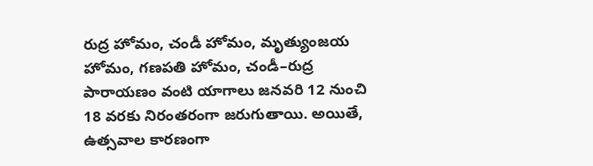రుద్ర హోమం, చండీ హోమం, మృత్యుంజయ హోమం, గణపతి హోమం, చండీ–రుద్ర పారాయణం వంటి యాగాలు జనవరి 12 నుంచి 18 వరకు నిరంతరంగా జరుగుతాయి. అయితే, ఉత్సవాల కారణంగా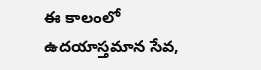ఈ కాలంలో ఉదయాస్తమాన సేవ,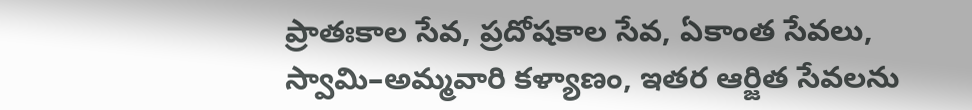ప్రాతఃకాల సేవ, ప్రదోషకాల సేవ, ఏకాంత సేవలు, స్వామి–అమ్మవారి కళ్యాణం, ఇతర ఆర్జిత సేవలను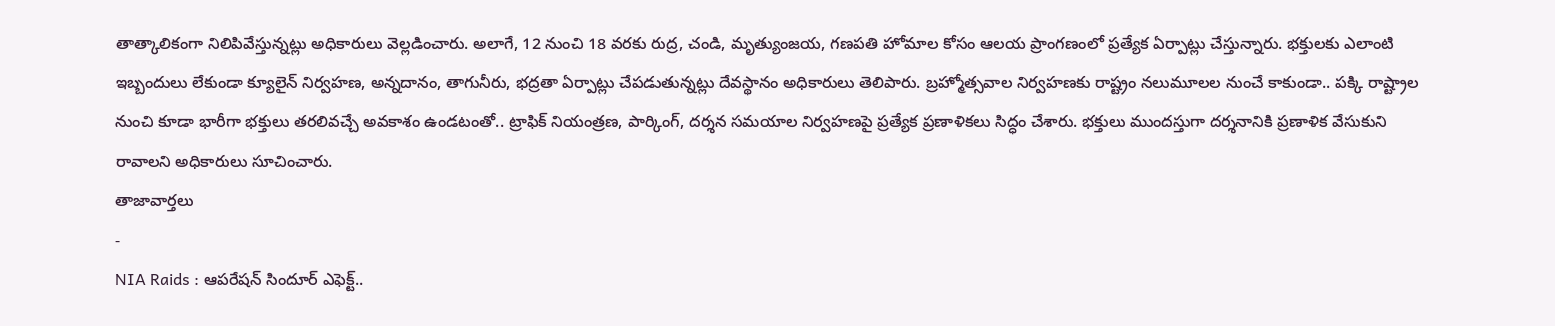తాత్కాలికంగా నిలిపివేస్తున్నట్లు అధికారులు వెల్లడించారు. అలాగే, 12 నుంచి 18 వరకు రుద్ర, చండి, మృత్యుంజయ, గణపతి హోమాల కోసం ఆలయ ప్రాంగణంలో ప్రత్యేక ఏర్పాట్లు చేస్తున్నారు. భక్తులకు ఎలాంటి ఇబ్బందులు లేకుండా క్యూలైన్ నిర్వహణ, అన్నదానం, తాగునీరు, భద్రతా ఏర్పాట్లు చేపడుతున్నట్లు దేవస్థానం అధికారులు తెలిపారు. బ్రహ్మోత్సవాల నిర్వహణకు రాష్ట్రం నలుమూలల నుంచే కాకుండా.. పక్కి రాష్ట్రాల నుంచి కూడా భారీగా భక్తులు తరలివచ్చే అవకాశం ఉండటంతో.. ట్రాఫిక్ నియంత్రణ, పార్కింగ్, దర్శన సమయాల నిర్వహణపై ప్రత్యేక ప్రణాళికలు సిద్ధం చేశారు. భక్తులు ముందస్తుగా దర్శనానికి ప్రణాళిక వేసుకుని రావాలని అధికారులు సూచించారు.
తాజావార్తలు
-
NIA Raids : ఆపరేషన్ సిందూర్ ఎఫెక్ట్..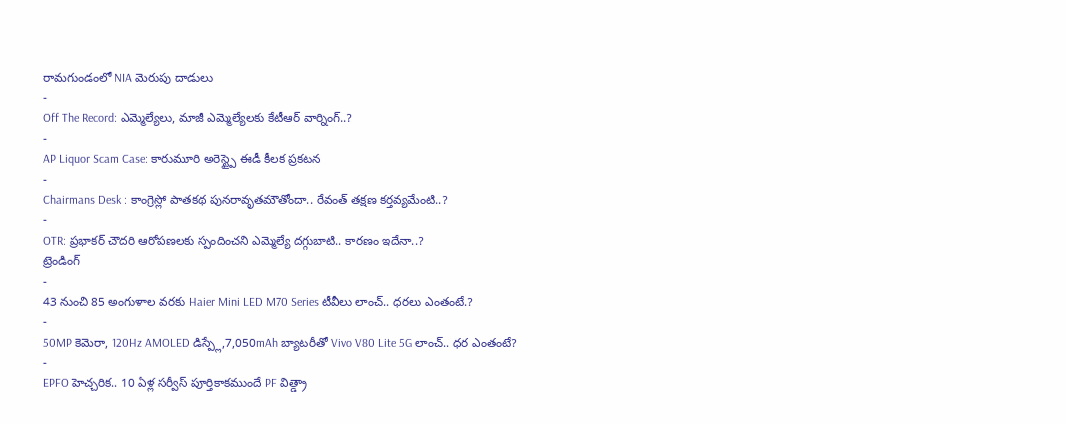రామగుండంలో NIA మెరుపు దాడులు
-
Off The Record: ఎమ్మెల్యేలు, మాజీ ఎమ్మెల్యేలకు కేటీఆర్ వార్నింగ్..?
-
AP Liquor Scam Case: కారుమూరి అరెస్ట్పై ఈడీ కీలక ప్రకటన
-
Chairmans Desk : కాంగ్రెస్లో పాతకథ పునరావృతమౌతోందా.. రేవంత్ తక్షణ కర్తవ్యమేంటి..?
-
OTR: ప్రభాకర్ చౌదరి ఆరోపణలకు స్పందించని ఎమ్మెల్యే దగ్గుబాటి.. కారణం ఇదేనా..?
ట్రెండింగ్
-
43 నుంచి 85 అంగుళాల వరకు Haier Mini LED M70 Series టీవీలు లాంచ్.. ధరలు ఎంతంటే.?
-
50MP కెమెరా, 120Hz AMOLED డిస్ప్లే,7,050mAh బ్యాటరీతో Vivo V80 Lite 5G లాంచ్.. ధర ఎంతంటే?
-
EPFO హెచ్చరిక.. 10 ఏళ్ల సర్వీస్ పూర్తికాకముందే PF విత్డ్రా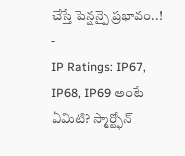చేస్తే పెన్షన్పై ప్రభావం..!
-
IP Ratings: IP67, IP68, IP69 అంటే ఏమిటి? స్మార్ట్ఫోన్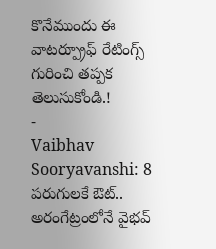కొనేముందు ఈ వాటర్ప్రూఫ్ రేటింగ్స్ గురించి తప్పక తెలుసుకోండి.!
-
Vaibhav Sooryavanshi: 8 పరుగులకే ఔట్.. అరంగేట్రంలోనే వైభవ్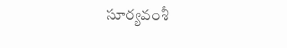సూర్యవంశీ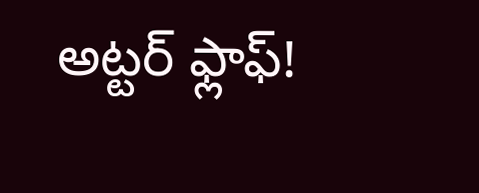అట్టర్ ఫ్లాఫ్!